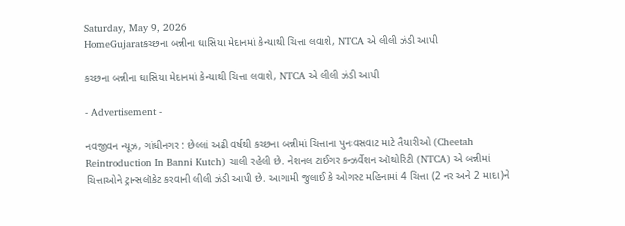Saturday, May 9, 2026
HomeGujaratકચ્છના બન્નીના ઘાસિયા મેદાનમાં કેન્યાથી ચિત્તા લવાશે, NTCA એ લીલી ઝંડી આપી

કચ્છના બન્નીના ઘાસિયા મેદાનમાં કેન્યાથી ચિત્તા લવાશે, NTCA એ લીલી ઝંડી આપી

- Advertisement -

નવજીવન ન્યૂઝ, ગાંધીનગર : છેલ્લાં અઢી વર્ષથી કચ્છના બન્નીમાં ચિત્તાના પુનઃવસવાટ માટે તૈયારીઓ (Cheetah Reintroduction In Banni Kutch) ચાલી રહેલી છે. નેશનલ ટાઈગર કન્ઝર્વેશન ઑથોરિટી (NTCA) એ બન્નીમાં ચિત્તાઓને ટ્રાન્સલૉકેટ કરવાની લીલી ઝંડી આપી છે. આગામી જુલાઈ કે ઓગસ્ટ મહિનામાં 4 ચિત્તા (2 નર અને 2 માદા)ને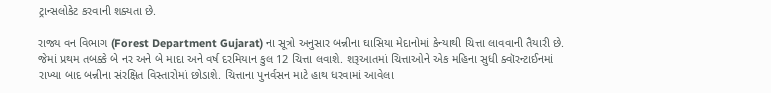ટ્રાન્સલોકેટ કરવાની શક્યતા છે.

રાજ્ય વન વિભાગ (Forest Department Gujarat) ના સૂત્રો અનુસાર બન્નીના ઘાસિયા મેદાનોમાં કેન્યાથી ચિત્તા લાવવાની તૈયારી છે. જેમાં પ્રથમ તબક્કે બે નર અને બે માદા અને વર્ષ દરમિયાન કુલ 12 ચિત્તા લવાશે. શરૂઆતમાં ચિત્તાઓને એક મહિના સુધી ક્વૉરન્ટાઈનમાં રાખ્યા બાદ બન્નીના સંરક્ષિત વિસ્તારોમાં છોડાશે. ચિત્તાના પુનર્વસન માટે હાથ ધરવામાં આવેલા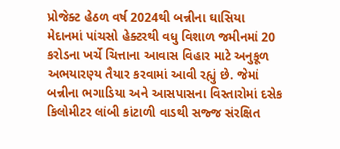પ્રોજેક્ટ હેઠળ વર્ષ 2024થી બન્નીના ઘાસિયા મેદાનમાં પાંચસો હેક્ટરથી વધુ વિશાળ જમીનમાં 20 કરોડના ખર્ચે ચિત્તાના આવાસ વિહાર માટે અનુકૂળ અભયારણ્ય તૈયાર કરવામાં આવી રહ્યું છે. જેમાં બન્નીના ભગાડિયા અને આસપાસના વિસ્તારોમાં દસેક કિલોમીટર લાંબી કાંટાળી વાડથી સજ્જ સંરક્ષિત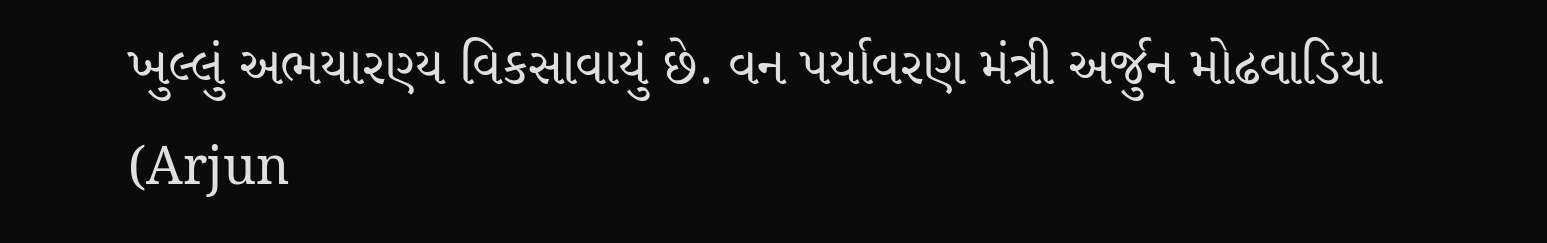ખુલ્લું અભયારણ્ય વિકસાવાયું છે. વન પર્યાવરણ મંત્રી અર્જુન મોઢવાડિયા (Arjun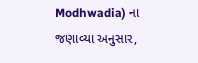Modhwadia) ના જણાવ્યા અનુસાર,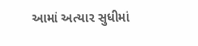આમાં અત્યાર સુધીમાં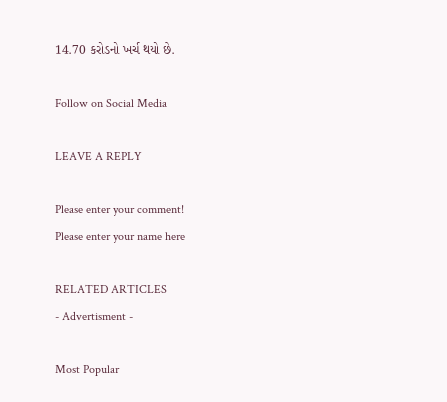14.70 કરોડનો ખર્ચ થયો છે.

Follow on Social Media

LEAVE A REPLY

Please enter your comment!
Please enter your name here

RELATED ARTICLES
- Advertisment -

Most Popular